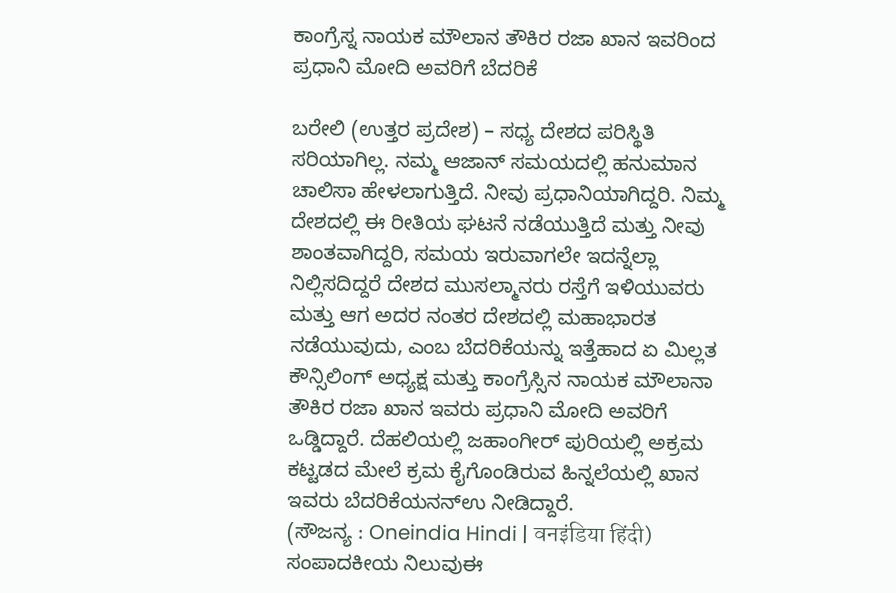ಕಾಂಗ್ರೆಸ್ನ ನಾಯಕ ಮೌಲಾನ ತೌಕಿರ ರಜಾ ಖಾನ ಇವರಿಂದ ಪ್ರಧಾನಿ ಮೋದಿ ಅವರಿಗೆ ಬೆದರಿಕೆ

ಬರೇಲಿ (ಉತ್ತರ ಪ್ರದೇಶ) – ಸಧ್ಯ ದೇಶದ ಪರಿಸ್ಥಿತಿ ಸರಿಯಾಗಿಲ್ಲ. ನಮ್ಮ ಆಜಾನ್ ಸಮಯದಲ್ಲಿ ಹನುಮಾನ ಚಾಲಿಸಾ ಹೇಳಲಾಗುತ್ತಿದೆ. ನೀವು ಪ್ರಧಾನಿಯಾಗಿದ್ದರಿ. ನಿಮ್ಮ ದೇಶದಲ್ಲಿ ಈ ರೀತಿಯ ಘಟನೆ ನಡೆಯುತ್ತಿದೆ ಮತ್ತು ನೀವು ಶಾಂತವಾಗಿದ್ದರಿ, ಸಮಯ ಇರುವಾಗಲೇ ಇದನ್ನೆಲ್ಲಾ ನಿಲ್ಲಿಸದಿದ್ದರೆ ದೇಶದ ಮುಸಲ್ಮಾನರು ರಸ್ತೆಗೆ ಇಳಿಯುವರು ಮತ್ತು ಆಗ ಅದರ ನಂತರ ದೇಶದಲ್ಲಿ ಮಹಾಭಾರತ ನಡೆಯುವುದು, ಎಂಬ ಬೆದರಿಕೆಯನ್ನು ಇತ್ತೆಹಾದ ಏ ಮಿಲ್ಲತ ಕೌನ್ಸಿಲಿಂಗ್ ಅಧ್ಯಕ್ಷ ಮತ್ತು ಕಾಂಗ್ರೆಸ್ಸಿನ ನಾಯಕ ಮೌಲಾನಾ ತೌಕಿರ ರಜಾ ಖಾನ ಇವರು ಪ್ರಧಾನಿ ಮೋದಿ ಅವರಿಗೆ ಒಡ್ಡಿದ್ದಾರೆ. ದೆಹಲಿಯಲ್ಲಿ ಜಹಾಂಗೀರ್ ಪುರಿಯಲ್ಲಿ ಅಕ್ರಮ ಕಟ್ಟಡದ ಮೇಲೆ ಕ್ರಮ ಕೈಗೊಂಡಿರುವ ಹಿನ್ನಲೆಯಲ್ಲಿ ಖಾನ ಇವರು ಬೆದರಿಕೆಯನನ್ಉ ನೀಡಿದ್ದಾರೆ.
(ಸೌಜನ್ಯ : Oneindia Hindi | वनइंडिया हिंदी)
ಸಂಪಾದಕೀಯ ನಿಲುವುಈ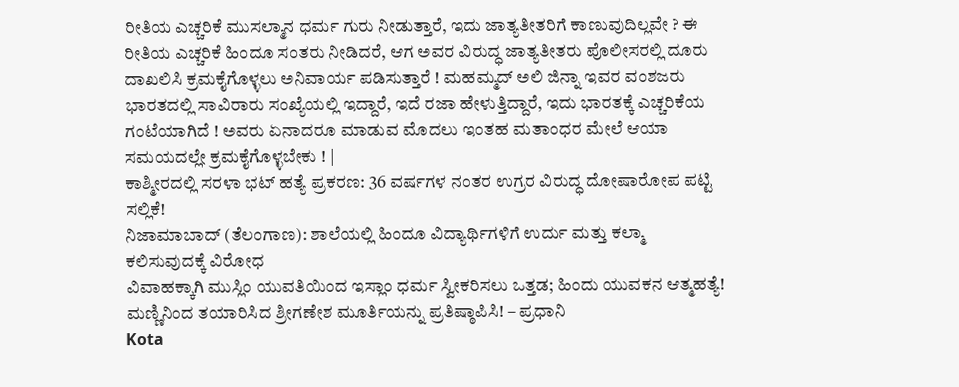ರೀತಿಯ ಎಚ್ಚರಿಕೆ ಮುಸಲ್ಮಾನ ಧರ್ಮ ಗುರು ನೀಡುತ್ತಾರೆ, ಇದು ಜಾತ್ಯತೀತರಿಗೆ ಕಾಣುವುದಿಲ್ಲವೇ ? ಈ ರೀತಿಯ ಎಚ್ಚರಿಕೆ ಹಿಂದೂ ಸಂತರು ನೀಡಿದರೆ, ಆಗ ಅವರ ವಿರುದ್ಧ ಜಾತ್ಯತೀತರು ಪೊಲೀಸರಲ್ಲಿ ದೂರು ದಾಖಲಿಸಿ ಕ್ರಮಕೈಗೊಳ್ಳಲು ಅನಿವಾರ್ಯ ಪಡಿಸುತ್ತಾರೆ ! ಮಹಮ್ಮದ್ ಅಲಿ ಜಿನ್ನಾ ಇವರ ವಂಶಜರು ಭಾರತದಲ್ಲಿ ಸಾವಿರಾರು ಸಂಖ್ಯೆಯಲ್ಲಿ ಇದ್ದಾರೆ, ಇದೆ ರಜಾ ಹೇಳುತ್ತಿದ್ದಾರೆ, ಇದು ಭಾರತಕ್ಕೆ ಎಚ್ಚರಿಕೆಯ ಗಂಟೆಯಾಗಿದೆ ! ಅವರು ಏನಾದರೂ ಮಾಡುವ ಮೊದಲು ಇಂತಹ ಮತಾಂಧರ ಮೇಲೆ ಆಯಾ ಸಮಯದಲ್ಲೇ ಕ್ರಮಕೈಗೊಳ್ಳಬೇಕು ! |
ಕಾಶ್ಮೀರದಲ್ಲಿ ಸರಳಾ ಭಟ್ ಹತ್ಯೆ ಪ್ರಕರಣ: 36 ವರ್ಷಗಳ ನಂತರ ಉಗ್ರರ ವಿರುದ್ಧ ದೋಷಾರೋಪ ಪಟ್ಟಿ ಸಲ್ಲಿಕೆ!
ನಿಜಾಮಾಬಾದ್ (ತೆಲಂಗಾಣ): ಶಾಲೆಯಲ್ಲಿ ಹಿಂದೂ ವಿದ್ಯಾರ್ಥಿಗಳಿಗೆ ಉರ್ದು ಮತ್ತು ಕಲ್ಮಾ ಕಲಿಸುವುದಕ್ಕೆ ವಿರೋಧ
ವಿವಾಹಕ್ಕಾಗಿ ಮುಸ್ಲಿಂ ಯುವತಿಯಿಂದ ಇಸ್ಲಾಂ ಧರ್ಮ ಸ್ವೀಕರಿಸಲು ಒತ್ತಡ; ಹಿಂದು ಯುವಕನ ಆತ್ಮಹತ್ಯೆ!
ಮಣ್ಣಿನಿಂದ ತಯಾರಿಸಿದ ಶ್ರೀಗಣೇಶ ಮೂರ್ತಿಯನ್ನು ಪ್ರತಿಷ್ಠಾಪಿಸಿ! – ಪ್ರಧಾನಿ
Kota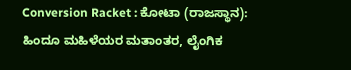Conversion Racket : ಕೋಟಾ (ರಾಜಸ್ಥಾನ): ಹಿಂದೂ ಮಹಿಳೆಯರ ಮತಾಂತರ, ಲೈಂಗಿಕ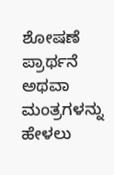ಶೋಷಣೆ
ಪ್ರಾರ್ಥನೆ ಅಥವಾ ಮಂತ್ರಗಳನ್ನು ಹೇಳಲು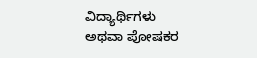ವಿದ್ಯಾರ್ಥಿಗಳು ಅಥವಾ ಪೋಷಕರ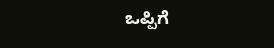ಒಪ್ಪಿಗೆ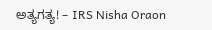ಅತ್ಯಗತ್ಯ! – IRS Nisha Oraon